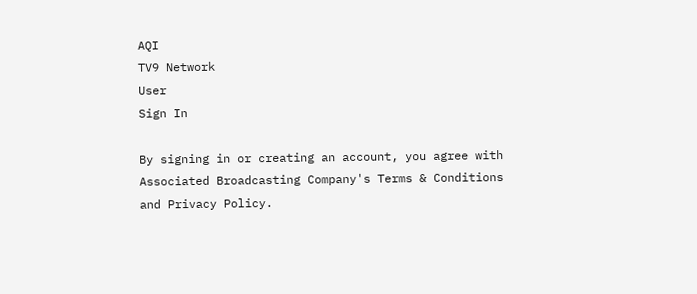AQI
TV9 Network
User
Sign In

By signing in or creating an account, you agree with Associated Broadcasting Company's Terms & Conditions and Privacy Policy.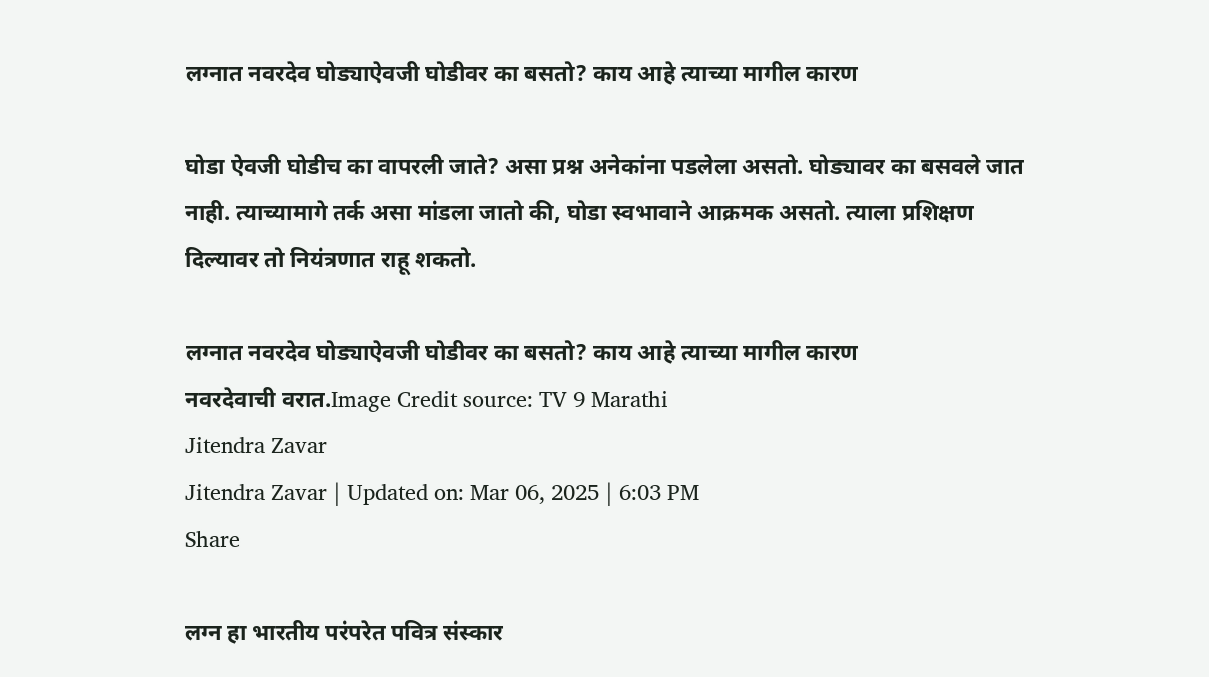लग्नात नवरदेव घोड्याऐवजी घोडीवर का बसतो? काय आहे त्याच्या मागील कारण

घोडा ऐवजी घोडीच का वापरली जाते? असा प्रश्न अनेकांना पडलेला असतो. घोड्यावर का बसवले जात नाही. त्याच्यामागे तर्क असा मांडला जातो की, घोडा स्वभावाने आक्रमक असतो. त्याला प्रशिक्षण दिल्यावर तो नियंत्रणात राहू शकतो.

लग्नात नवरदेव घोड्याऐवजी घोडीवर का बसतो? काय आहे त्याच्या मागील कारण
नवरदेवाची वरात.Image Credit source: TV 9 Marathi
Jitendra Zavar
Jitendra Zavar | Updated on: Mar 06, 2025 | 6:03 PM
Share

लग्न हा भारतीय परंपरेत पवित्र संस्कार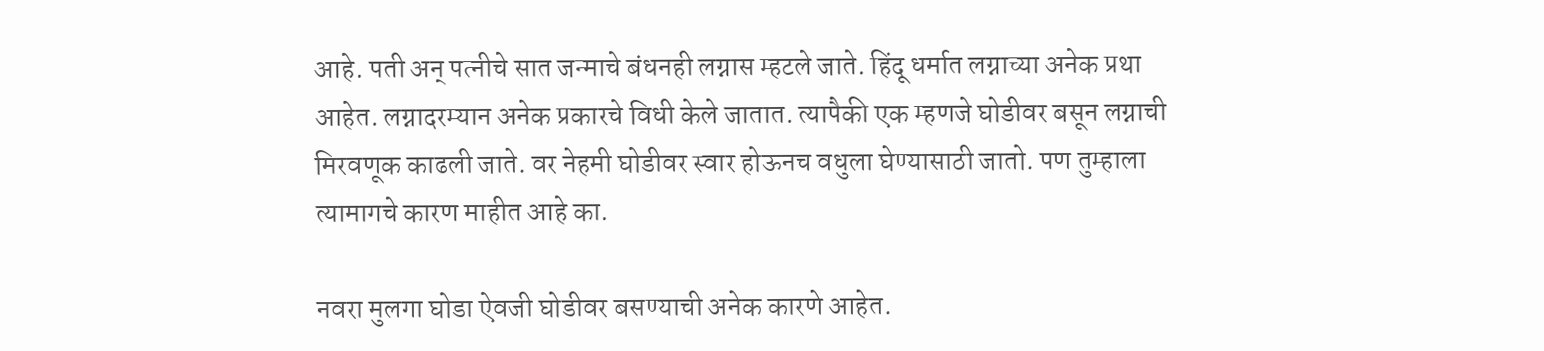आहे. पती अन् पत्नीचे सात जन्माचे बंधनही लग्नास म्हटले जाते. हिंदू धर्मात लग्नाच्या अनेक प्रथा आहेत. लग्नादरम्यान अनेक प्रकारचे विधी केले जातात. त्यापैकी एक म्हणजे घोडीवर बसून लग्नाची मिरवणूक काढली जाते. वर नेहमी घोडीवर स्वार होऊनच वधुला घेण्यासाठी जातो. पण तुम्हाला त्यामागचे कारण माहीत आहे का.

नवरा मुलगा घोडा ऐवजी घोडीवर बसण्याची अनेक कारणे आहेत.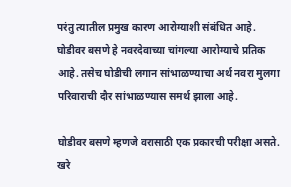परंतु त्यातील प्रमुख कारण आरोग्याशी संबंधित आहे. घोडीवर बसणे हे नवरदेवाच्या चांगल्या आरोग्याचे प्रतिक आहे. तसेच घोडीची लगान सांभाळण्याचा अर्थ नवरा मुलगा परिवाराची दौर सांभाळण्यास समर्थ झाला आहे.

घोडीवर बसणे म्हणजे वरासाठी एक प्रकारची परीक्षा असते. खरे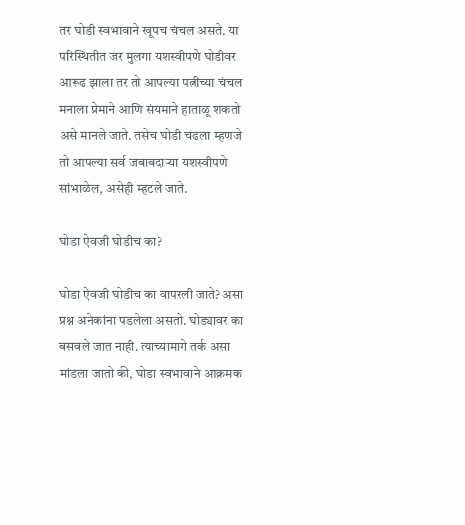तर घोडी स्वभावाने खूपच चंचल असते. या परिस्थितीत जर मुलगा यशस्वीपणे घोडीवर आरूढ झाला तर तो आपल्या पत्नीच्या चंचल मनाला प्रेमाने आणि संयमाने हाताळू शकतो असे मानले जाते. तसेच घोडी चढला म्हणजे तो आपल्या सर्व जबाबदाऱ्या यशस्वीपणे सांभाळेल, असेही म्हटले जाते.

घोडा ऐवजी घोडीच का?

घोडा ऐवजी घोडीच का वापरली जाते? असा प्रश्न अनेकांना पडलेला असतो. घोड्यावर का बसवले जात नाही. त्याच्यामागे तर्क असा मांडला जातो की, घोडा स्वभावाने आक्रमक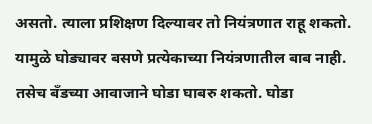असतो. त्याला प्रशिक्षण दिल्यावर तो नियंत्रणात राहू शकतो. यामुळे घोड्यावर बसणे प्रत्येकाच्या नियंत्रणातील बाब नाही. तसेच बँडच्या आवाजाने घोडा घाबरु शकतो. घोडा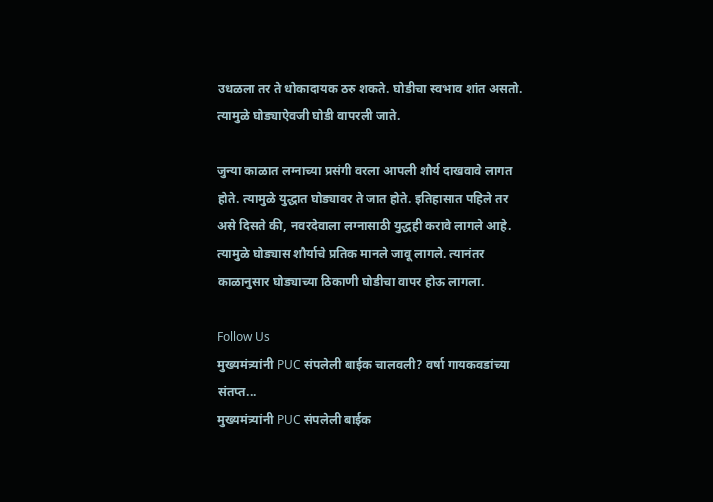उधळला तर ते धोकादायक ठरु शकते. घोडीचा स्वभाव शांत असतो. त्यामुळे घोड्याऐवजी घोडी वापरली जाते.

जुन्या काळात लग्नाच्या प्रसंगी वरला आपली शौर्य दाखवावे लागत होते. त्यामुळे युद्धात घोड्यावर ते जात होते. इतिहासात पहिले तर असे दिसते की, नवरदेवाला लग्नासाठी युद्धही करावे लागले आहे. त्यामुळे घोड्यास शौर्याचे प्रतिक मानले जावू लागले. त्यानंतर काळानुसार घोड्याच्या ठिकाणी घोडीचा वापर होऊ लागला.

Follow Us
मुख्यमंत्र्यांनी PUC संपलेली बाईक चालवली? वर्षा गायकवडांच्या संतप्त...
मुख्यमंत्र्यांनी PUC संपलेली बाईक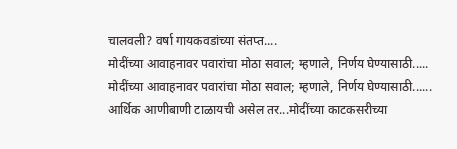चालवली? वर्षा गायकवडांच्या संतप्त....
मोदींच्या आवाहनावर पवारांचा मोठा सवाल; म्हणाले, निर्णय घेण्यासाठी.....
मोदींच्या आवाहनावर पवारांचा मोठा सवाल; म्हणाले, निर्णय घेण्यासाठी......
आर्थिक आणीबाणी टाळायची असेल तर...मोदींच्या काटकसरीच्या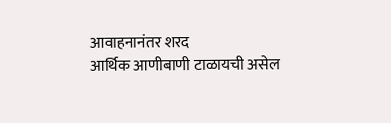आवाहनानंतर शरद
आर्थिक आणीबाणी टाळायची असेल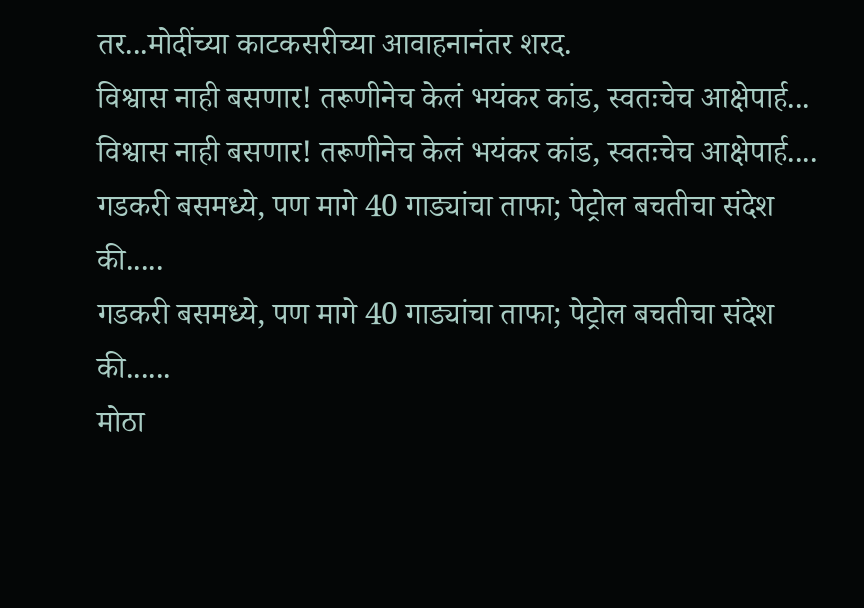तर...मोदींच्या काटकसरीच्या आवाहनानंतर शरद.
विश्वास नाही बसणार! तरूणीनेच केलं भयंकर कांड, स्वतःचेच आक्षेपार्ह...
विश्वास नाही बसणार! तरूणीनेच केलं भयंकर कांड, स्वतःचेच आक्षेपार्ह....
गडकरी बसमध्ये, पण मागे 40 गाड्यांचा ताफा; पेट्रोल बचतीचा संदेश की.....
गडकरी बसमध्ये, पण मागे 40 गाड्यांचा ताफा; पेट्रोल बचतीचा संदेश की......
मोठा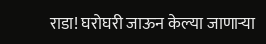राडा! घरोघरी जाऊन केल्या जाणाऱ्या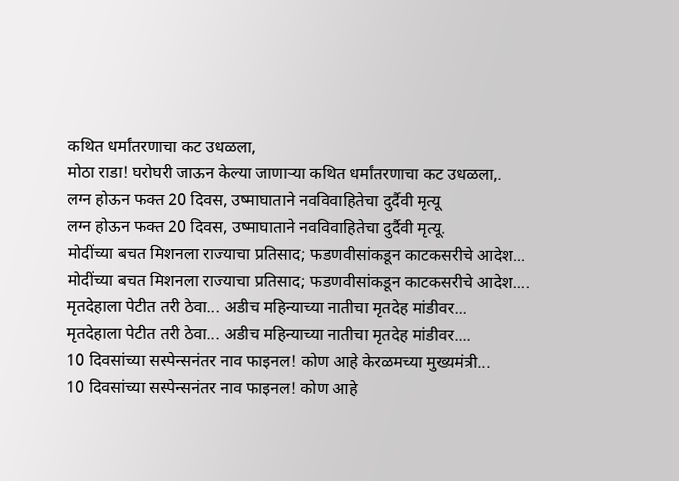कथित धर्मांतरणाचा कट उधळला,
मोठा राडा! घरोघरी जाऊन केल्या जाणाऱ्या कथित धर्मांतरणाचा कट उधळला,.
लग्न होऊन फक्त 20 दिवस, उष्माघाताने नवविवाहितेचा दुर्दैवी मृत्यू
लग्न होऊन फक्त 20 दिवस, उष्माघाताने नवविवाहितेचा दुर्दैवी मृत्यू.
मोदींच्या बचत मिशनला राज्याचा प्रतिसाद; फडणवीसांकडून काटकसरीचे आदेश...
मोदींच्या बचत मिशनला राज्याचा प्रतिसाद; फडणवीसांकडून काटकसरीचे आदेश....
मृतदेहाला पेटीत तरी ठेवा... अडीच महिन्याच्या नातीचा मृतदेह मांडीवर...
मृतदेहाला पेटीत तरी ठेवा... अडीच महिन्याच्या नातीचा मृतदेह मांडीवर....
10 दिवसांच्या सस्पेन्सनंतर नाव फाइनल! कोण आहे केरळमच्या मुख्यमंत्री...
10 दिवसांच्या सस्पेन्सनंतर नाव फाइनल! कोण आहे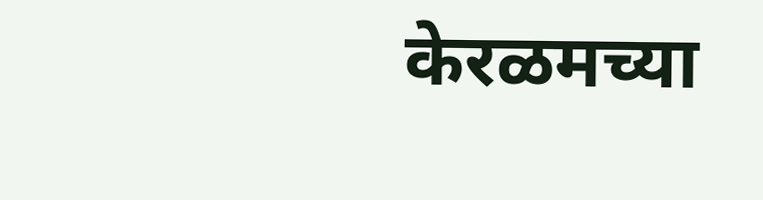केरळमच्या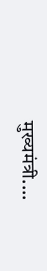मुख्यमंत्री....